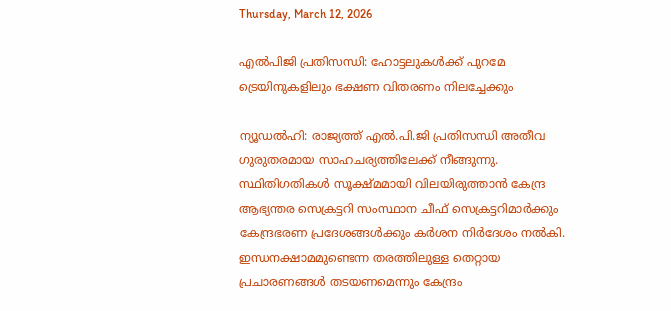Thursday, March 12, 2026

എല്‍പിജി പ്രതിസന്ധി: ഹോട്ടലുകള്‍ക്ക് പുറമേ ട്രെയിനുകളിലും ഭക്ഷണ വിതരണം നിലച്ചേക്കും

ന്യൂഡല്‍ഹി: രാജ്യത്ത് എല്‍.പി.ജി പ്രതിസന്ധി അതീവ ഗുരുതരമായ സാഹചര്യത്തിലേക്ക് നീങ്ങുന്നു. സ്ഥിതിഗതികള്‍ സൂക്ഷ്മമായി വിലയിരുത്താന്‍ കേന്ദ്ര ആഭ്യന്തര സെക്രട്ടറി സംസ്ഥാന ചീഫ് സെക്രട്ടറിമാര്‍ക്കും കേന്ദ്രഭരണ പ്രദേശങ്ങള്‍ക്കും കര്‍ശന നിര്‍ദേശം നല്‍കി. ഇന്ധനക്ഷാമമുണ്ടെന്ന തരത്തിലുള്ള തെറ്റായ പ്രചാരണങ്ങള്‍ തടയണമെന്നും കേന്ദ്രം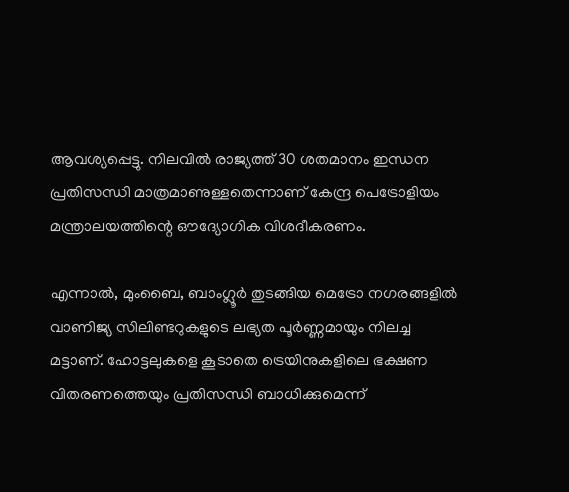ആവശ്യപ്പെട്ടു. നിലവില്‍ രാജ്യത്ത് 30 ശതമാനം ഇന്ധന പ്രതിസന്ധി മാത്രമാണുള്ളതെന്നാണ് കേന്ദ്ര പെട്രോളിയം മന്ത്രാലയത്തിന്റെ ഔദ്യോഗിക വിശദീകരണം.

എന്നാല്‍, മുംബൈ, ബാംഗ്ലൂര്‍ തുടങ്ങിയ മെട്രോ നഗരങ്ങളില്‍ വാണിജ്യ സിലിണ്ടറുകളുടെ ലഭ്യത പൂര്‍ണ്ണമായും നിലച്ച മട്ടാണ്. ഹോട്ടലുകളെ കൂടാതെ ട്രെയിനുകളിലെ ഭക്ഷണ വിതരണത്തെയും പ്രതിസന്ധി ബാധിക്കുമെന്ന്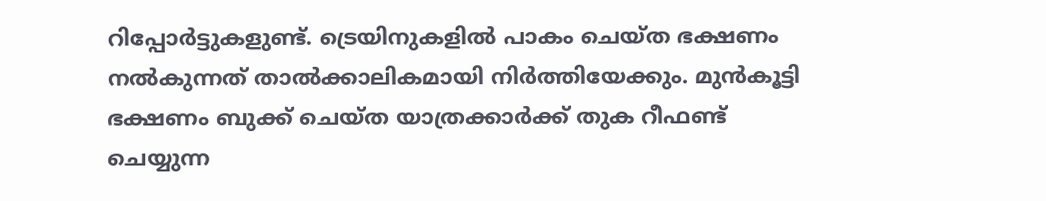റിപ്പോര്‍ട്ടുകളുണ്ട്. ട്രെയിനുകളില്‍ പാകം ചെയ്ത ഭക്ഷണം നല്‍കുന്നത് താല്‍ക്കാലികമായി നിര്‍ത്തിയേക്കും. മുന്‍കൂട്ടി ഭക്ഷണം ബുക്ക് ചെയ്ത യാത്രക്കാര്‍ക്ക് തുക റീഫണ്ട് ചെയ്യുന്ന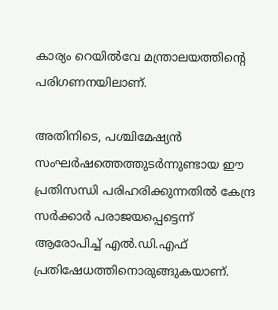കാര്യം റെയില്‍വേ മന്ത്രാലയത്തിന്റെ പരിഗണനയിലാണ്.

അതിനിടെ, പശ്ചിമേഷ്യന്‍ സംഘര്‍ഷത്തെത്തുടര്‍ന്നുണ്ടായ ഈ പ്രതിസന്ധി പരിഹരിക്കുന്നതില്‍ കേന്ദ്ര സര്‍ക്കാര്‍ പരാജയപ്പെട്ടെന്ന് ആരോപിച്ച് എല്‍.ഡി.എഫ് പ്രതിഷേധത്തിനൊരുങ്ങുകയാണ്.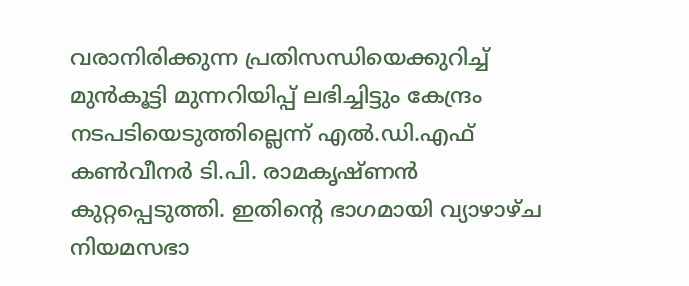വരാനിരിക്കുന്ന പ്രതിസന്ധിയെക്കുറിച്ച് മുന്‍കൂട്ടി മുന്നറിയിപ്പ് ലഭിച്ചിട്ടും കേന്ദ്രം നടപടിയെടുത്തില്ലെന്ന് എല്‍.ഡി.എഫ് കണ്‍വീനര്‍ ടി.പി. രാമകൃഷ്ണന്‍ കുറ്റപ്പെടുത്തി. ഇതിന്റെ ഭാഗമായി വ്യാഴാഴ്ച നിയമസഭാ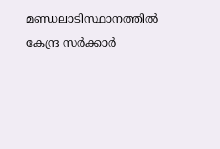മണ്ഡലാടിസ്ഥാനത്തില്‍ കേന്ദ്ര സര്‍ക്കാര്‍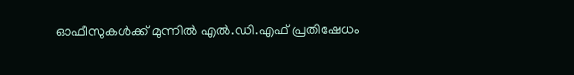ഓഫീസുകള്‍ക്ക് മുന്നില്‍ എല്‍.ഡി.എഫ് പ്രതിഷേധം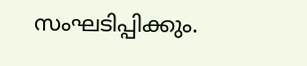സംഘടിപ്പിക്കും.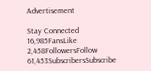Advertisement

Stay Connected
16,985FansLike
2,458FollowersFollow
61,453SubscribersSubscribe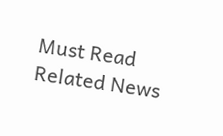Must Read
Related News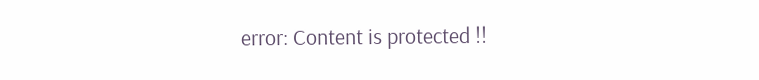error: Content is protected !!